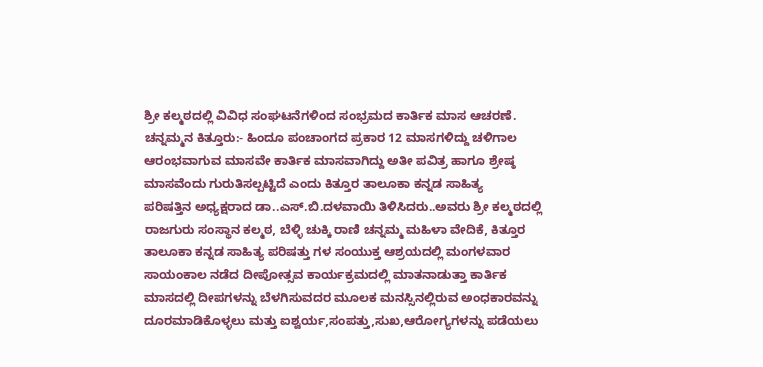ಶ್ರೀ ಕಲ್ಮಠದಲ್ಲಿ ವಿವಿಧ ಸಂಘಟನೆಗಳಿಂದ ಸಂಭ್ರಮದ ಕಾರ್ತಿಕ ಮಾಸ ಆಚರಣೆ.
ಚನ್ನಮ್ಮನ ಕಿತ್ತೂರು:- ಹಿಂದೂ ಪಂಚಾಂಗದ ಪ್ರಕಾರ 12 ಮಾಸಗಳಿದ್ದು ಚಳಿಗಾಲ
ಆರಂಭವಾಗುವ ಮಾಸವೇ ಕಾರ್ತಿಕ ಮಾಸವಾಗಿದ್ದು ಅತೀ ಪವಿತ್ರ ಹಾಗೂ ಶ್ರೇಷ್ಠ
ಮಾಸವೆಂದು ಗುರುತಿಸಲ್ಪಟ್ಟಿದೆ ಎಂದು ಕಿತ್ತೂರ ತಾಲೂಕಾ ಕನ್ನಡ ಸಾಹಿತ್ಯ
ಪರಿಷತ್ತಿನ ಅಧ್ಯಕ್ಷರಾದ ಡಾ..ಎಸ್.ಬಿ.ದಳವಾಯಿ ತಿಳಿಸಿದರು..ಅವರು ಶ್ರೀ ಕಲ್ಮಠದಲ್ಲಿ
ರಾಜಗುರು ಸಂಸ್ಥಾನ ಕಲ್ಮಠ, ಬೆಳ್ಳಿ ಚುಕ್ಕಿ ರಾಣಿ ಚನ್ನಮ್ಮ ಮಹಿಳಾ ವೇದಿಕೆ, ಕಿತ್ತೂರ
ತಾಲೂಕಾ ಕನ್ನಡ ಸಾಹಿತ್ಯ ಪರಿಷತ್ತು ಗಳ ಸಂಯುಕ್ತ ಆಶ್ರಯದಲ್ಲಿ ಮಂಗಳವಾರ
ಸಾಯಂಕಾಲ ನಡೆದ ದೀಪೋತ್ಸವ ಕಾರ್ಯಕ್ರಮದಲ್ಲಿ ಮಾತನಾಡುತ್ತಾ ಕಾರ್ತಿಕ
ಮಾಸದಲ್ಲಿ ದೀಪಗಳನ್ನು ಬೆಳಗಿಸುವದರ ಮೂಲಕ ಮನಸ್ಸಿನಲ್ಲಿರುವ ಅಂಧಕಾರವನ್ನು
ದೂರಮಾಡಿಕೊಳ್ಳಲು ಮತ್ತು ಐಶ್ವರ್ಯ,ಸಂಪತ್ತು,ಸುಖ,ಆರೋಗ್ಯಗಳನ್ನು ಪಡೆಯಲು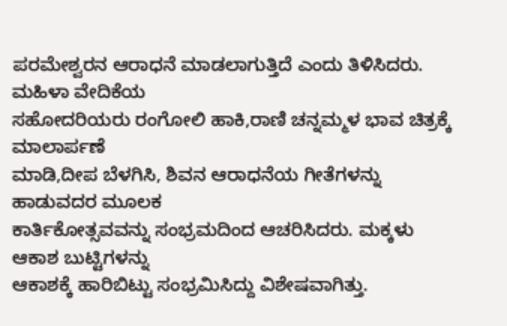ಪರಮೇಶ್ವರನ ಆರಾಧನೆ ಮಾಡಲಾಗುತ್ತಿದೆ ಎಂದು ತಿಳಿಸಿದರು. ಮಹಿಳಾ ವೇದಿಕೆಯ
ಸಹೋದರಿಯರು ರಂಗೋಲಿ ಹಾಕಿ,ರಾಣಿ ಚನ್ನಮ್ಮಳ ಭಾವ ಚಿತ್ರಕ್ಕೆ ಮಾಲಾರ್ಪಣೆ
ಮಾಡಿ,ದೀಪ ಬೆಳಗಿಸಿ, ಶಿವನ ಆರಾಧನೆಯ ಗೀತೆಗಳನ್ನು ಹಾಡುವದರ ಮೂಲಕ
ಕಾರ್ತಿಕೋತ್ಸವವನ್ನು ಸಂಭ್ರಮದಿಂದ ಆಚರಿಸಿದರು. ಮಕ್ಕಳು ಆಕಾಶ ಬುಟ್ಟಿಗಳನ್ನು
ಆಕಾಶಕ್ಕೆ ಹಾರಿಬಿಟ್ಟು ಸಂಭ್ರಮಿಸಿದ್ದು ವಿಶೇಷವಾಗಿತ್ತು.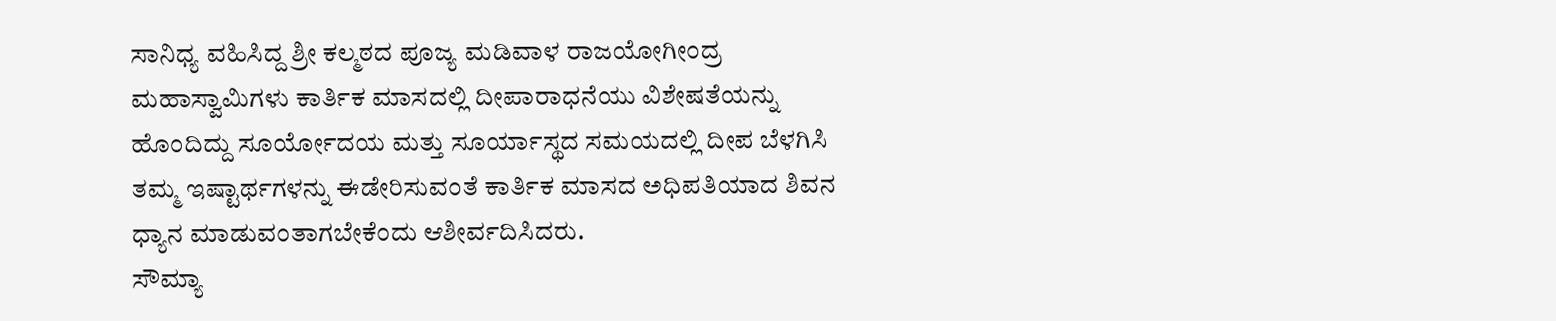ಸಾನಿಧ್ಯ ವಹಿಸಿದ್ದ ಶ್ರೀ ಕಲ್ಮಠದ ಪೂಜ್ಯ ಮಡಿವಾಳ ರಾಜಯೋಗೀಂದ್ರ
ಮಹಾಸ್ವಾಮಿಗಳು ಕಾರ್ತಿಕ ಮಾಸದಲ್ಲಿ ದೀಪಾರಾಧನೆಯು ವಿಶೇಷತೆಯನ್ನು
ಹೊಂದಿದ್ದು ಸೂರ್ಯೋದಯ ಮತ್ತು ಸೂರ್ಯಾಸ್ಥದ ಸಮಯದಲ್ಲಿ ದೀಪ ಬೆಳಗಿಸಿ
ತಮ್ಮ ಇಷ್ಟಾರ್ಥಗಳನ್ನು ಈಡೇರಿಸುವಂತೆ ಕಾರ್ತಿಕ ಮಾಸದ ಅಧಿಪತಿಯಾದ ಶಿವನ
ಧ್ಯಾನ ಮಾಡುವಂತಾಗಬೇಕೆಂದು ಆಶೀರ್ವದಿಸಿದರು.
ಸೌಮ್ಯಾ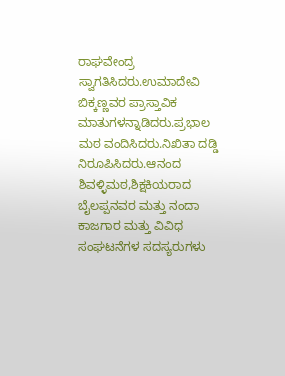ರಾಘವೇಂದ್ರ ಸ್ವಾಗತಿಸಿದರು.ಉಮಾದೇವಿ ಬಿಕ್ಕಣ್ಣವರ ಪ್ರಾಸ್ತಾವಿಕ
ಮಾತುಗಳನ್ನಾಡಿದರು.ಪ್ರಭಾಲ ಮಠ ವಂದಿಸಿದರು.ನಿಖಿತಾ ದಡ್ಡಿ
ನಿರೂಪಿಸಿದರು.ಆನಂದ ಶಿವಳ್ಳಿಮಠ,ಶಿಕ್ಷಕಿಯರಾದ ಬೈಲಪ್ಪನವರ ಮತ್ತು ನಂದಾ
ಕಾಜಗಾರ ಮತ್ತು ವಿವಿಧ ಸಂಘಟನೆಗಳ ಸದಸ್ಯರುಗಳು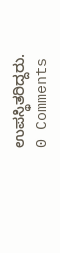ಉಪಸ್ಥಿತರಿದ್ದರು.
0 Comments